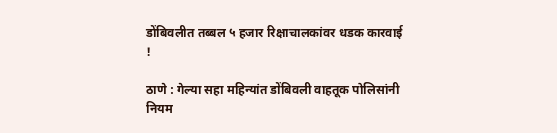डोंबिवलीत तब्बल ५ हजार रिक्षाचालकांवर धडक कारवाई !

ठाणे : गेल्या सहा महिन्यांत डोंबिवली वाहतूक पोलिसांनी नियम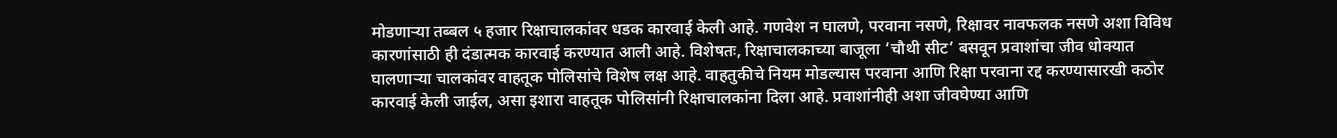मोडणाऱ्या तब्बल ५ हजार रिक्षाचालकांवर धडक कारवाई केली आहे. गणवेश न घालणे, परवाना नसणे, रिक्षावर नावफलक नसणे अशा विविध कारणांसाठी ही दंडात्मक कारवाई करण्यात आली आहे. विशेषतः, रिक्षाचालकाच्या बाजूला ‘चौथी सीट’ बसवून प्रवाशांचा जीव धोक्यात घालणाऱ्या चालकांवर वाहतूक पोलिसांचे विशेष लक्ष आहे. वाहतुकीचे नियम मोडल्यास परवाना आणि रिक्षा परवाना रद्द करण्यासारखी कठोर कारवाई केली जाईल, असा इशारा वाहतूक पोलिसांनी रिक्षाचालकांना दिला आहे. प्रवाशांनीही अशा जीवघेण्या आणि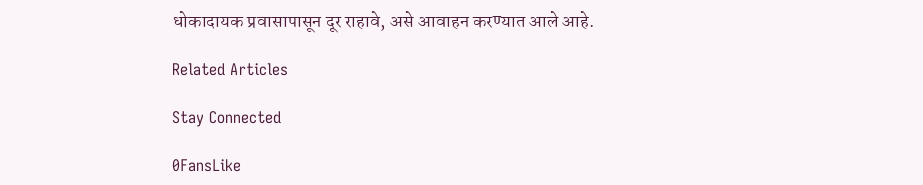धोकादायक प्रवासापासून दूर राहावे, असे आवाहन करण्यात आले आहे.

Related Articles

Stay Connected

0FansLike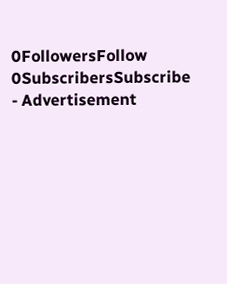0FollowersFollow
0SubscribersSubscribe
- Advertisement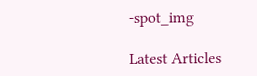-spot_img

Latest Articles